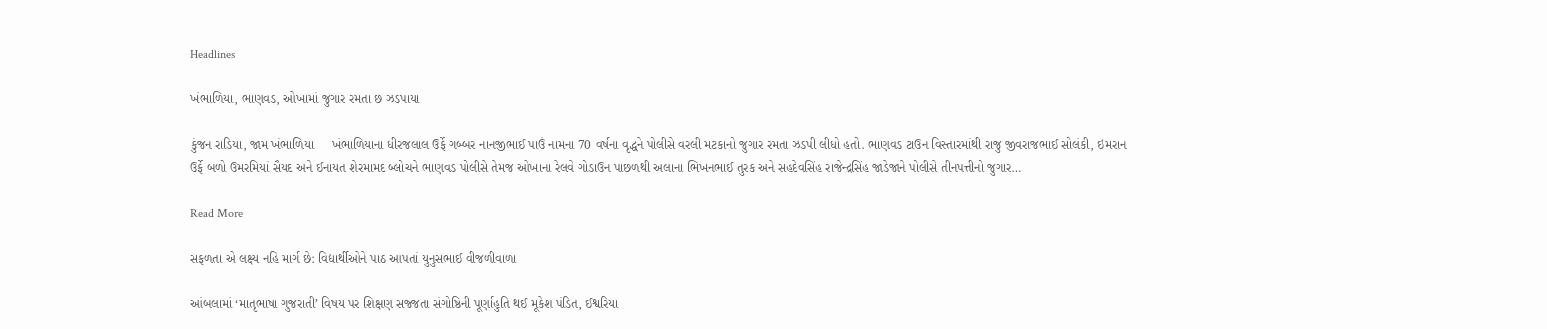Headlines

ખંભાળિયા, ભાણવડ, ઓખામાં જુગાર રમતા છ ઝડપાયા

કુંજન રાડિયા, જામ ખંભાળિયા     ખંભાળિયાના ધીરજલાલ ઉર્ફે ગબ્બર નાનજીભાઈ પાઉં નામના 70 વર્ષના વૃદ્ધને પોલીસે વરલી મટકાનો જુગાર રમતા ઝડપી લીધો હતો. ભાણવડ ટાઉન વિસ્તારમાંથી રાજુ જીવરાજભાઈ સોલંકી, ઇમરાન ઉર્ફે બળો ઉમરમિયાં સૈયદ અને ઈનાયત શેરમામદ બ્લોચને ભાણવડ પોલીસે તેમજ ઓખાના રેલવે ગોડાઉન પાછળથી અલાના ભિખનભાઈ તુરક અને સહદેવસિંહ રાજેન્દ્રસિંહ જાડેજાને પોલીસે તીનપત્તીનો જુગાર…

Read More

સફળતા એ લક્ષ્ય નહિ માર્ગ છે: વિદ્યાર્થીઓને પાઠ આપતાં યુનુસભાઈ વીજળીવાળા

આંબલામાં ‘માતૃભાષા ગુજરાતી’ વિષય પર શિક્ષણ સજ્જતા સંગોષ્ઠિની પૂર્ણાહુતિ થઈ મૂકેશ પંડિત, ઈશ્વરિયા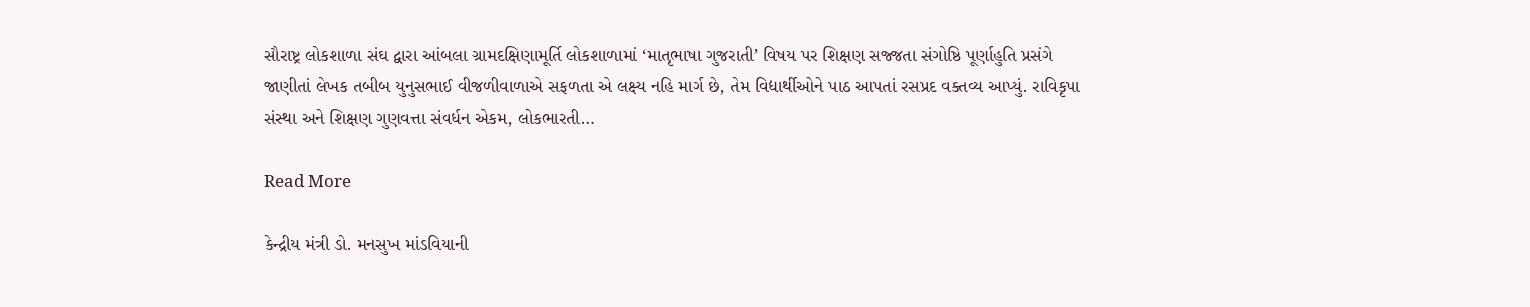સૌરાષ્ટ્ર લોકશાળા સંઘ દ્વારા આંબલા ગ્રામદક્ષિણામૂર્તિ લોકશાળામાં ‘માતૃભાષા ગુજરાતી’ વિષય પર શિક્ષણ સજ્જતા સંગોષ્ઠિ પૂર્ણાહુતિ પ્રસંગે જાણીતાં લેખક તબીબ યુનુસભાઈ વીજળીવાળાએ સફળતા એ લક્ષ્ય નહિ માર્ગ છે, તેમ વિદ્યાર્થીઓને પાઠ આપતાં રસપ્રદ વક્તવ્ય આપ્યું. રાવિકૃપા સંસ્થા અને શિક્ષણ ગુણવત્તા સંવર્ધન એકમ, લોકભારતી…

Read More

કેન્દ્રીય મંત્રી ડો. મનસુખ માંડવિયાની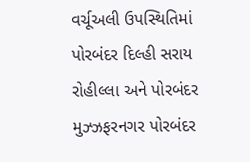વર્ચૂઅલી ઉપસ્થિતિમાં પોરબંદર દિલ્હી સરાય રોહીલ્લા અને પોરબંદર મુઝ્ઝફરનગર પોરબંદર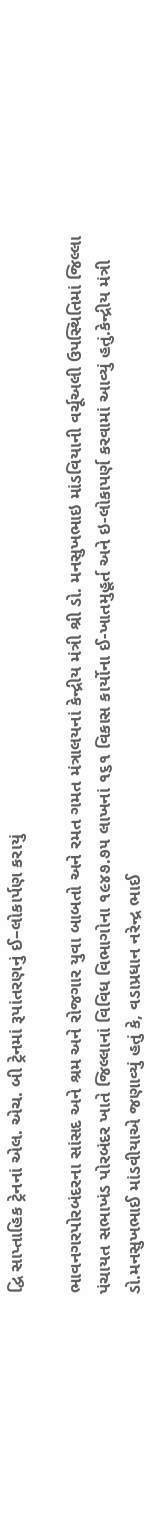દ્વિ સાપ્તાહિક ટ્રેનનાં એલ. એચ. બી ટ્રેનમાં રૂપાંતરણનું ઈ–લોકાર્પણ કરાયું

ભાવનગરપોરબંદરના સાંસદ અને શ્રમ અને રોજગાર યુવા બાબતો અને રમત ગમત મંત્રાલયનાં કેન્દ્રીય મંત્રી શ્રી ડો. મનસુખભાઇ માંડવિયાની વર્ચૂઅલી ઉપસ્થિતિમાં જિલ્લા પંચાયત સભાખંડ પોરબંદર ખાતે જિલ્લાનાં વિવિધ વિભાગોના ૧૯૪૭.૭૫ લાખનાં ૧૬૧ વિકાસ કાર્યોના ઈ-ખાતમુહૂર્ત અને ઇ-લોકાપર્ણ કરવામાં આવ્યું હતું.કેન્દ્રીય મંત્રી ડો.મનસુખભાઈ માંડવીયાએ જણાવ્યું હતું કે, વડાપ્રધાન નરેન્દ્ર ભાઈ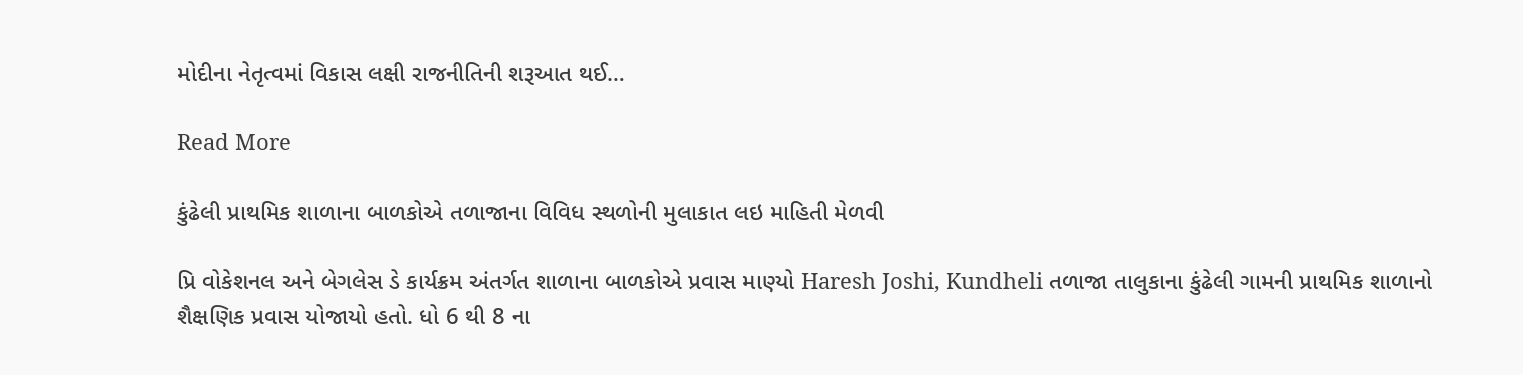મોદીના નેતૃત્વમાં વિકાસ લક્ષી રાજનીતિની શરૂઆત થઈ…

Read More

કુંઢેલી પ્રાથમિક શાળાના બાળકોએ તળાજાના વિવિધ સ્થળોની મુલાકાત લઇ માહિતી મેળવી

પ્રિ વોકેશનલ અને બેગલેસ ડે કાર્યક્રમ અંતર્ગત શાળાના બાળકોએ પ્રવાસ માણ્યો Haresh Joshi, Kundheli તળાજા તાલુકાના કુંઢેલી ગામની પ્રાથમિક શાળાનો શૈક્ષણિક પ્રવાસ યોજાયો હતો. ધો 6 થી 8 ના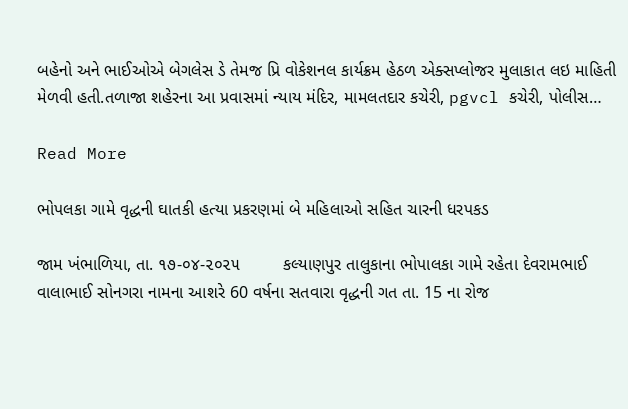બહેનો અને ભાઈઓએ બેગલેસ ડે તેમજ પ્રિ વોકેશનલ કાર્યક્રમ હેઠળ એક્સપ્લોજર મુલાકાત લઇ માહિતી મેળવી હતી.તળાજા શહેરના આ પ્રવાસમાં ન્યાય મંદિર, મામલતદાર કચેરી, pgvcl કચેરી, પોલીસ…

Read More

ભોપલકા ગામે વૃદ્ધની ઘાતકી હત્યા પ્રકરણમાં બે મહિલાઓ સહિત ચારની ધરપકડ

જામ ખંભાળિયા, તા. ૧૭-૦૪-૨૦૨૫         કલ્યાણપુર તાલુકાના ભોપાલકા ગામે રહેતા દેવરામભાઈ વાલાભાઈ સોનગરા નામના આશરે 60 વર્ષના સતવારા વૃદ્ધની ગત તા. 15 ના રોજ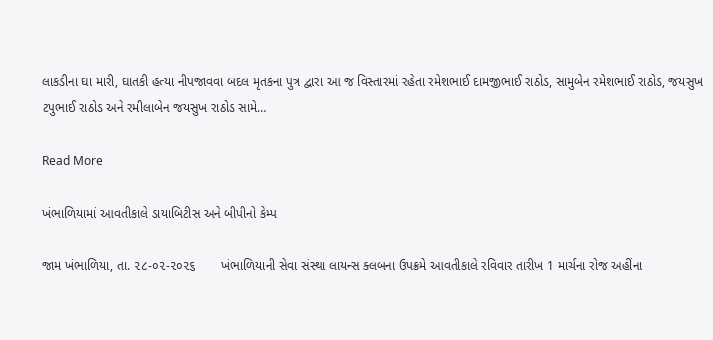લાકડીના ઘા મારી, ઘાતકી હત્યા નીપજાવવા બદલ મૃતકના પુત્ર દ્વારા આ જ વિસ્તારમાં રહેતા રમેશભાઈ દામજીભાઈ રાઠોડ, સામુબેન રમેશભાઈ રાઠોડ, જયસુખ ટપુભાઈ રાઠોડ અને રમીલાબેન જયસુખ રાઠોડ સામે…

Read More

ખંભાળિયામાં આવતીકાલે ડાયાબિટીસ અને બીપીનો કેમ્પ

જામ ખંભાળિયા, તા. ૨૮-૦૨-૨૦૨૬       ખંભાળિયાની સેવા સંસ્થા લાયન્સ ક્લબના ઉપક્રમે આવતીકાલે રવિવાર તારીખ 1 માર્ચના રોજ અહીંના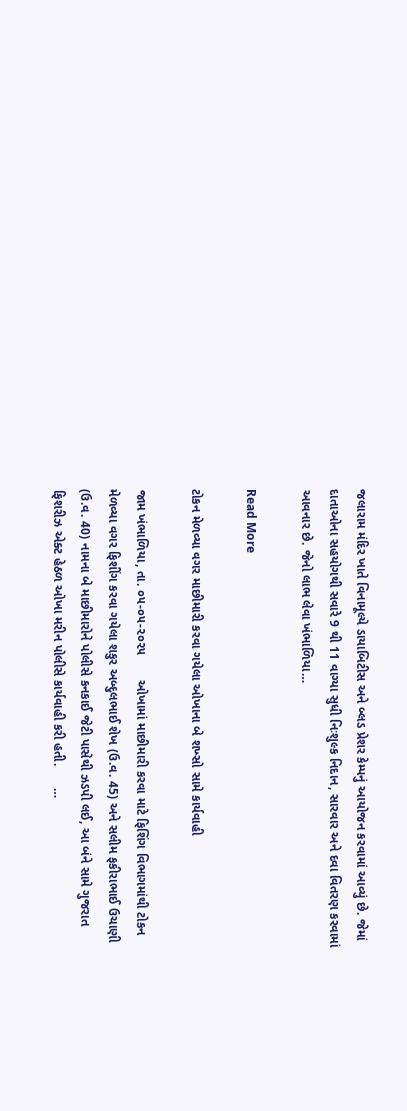જલારામ મંદિર ખાતે વિનામૂલ્યે ડાયાબિટીસ અને બ્લડ પ્રેશર કેમ્પનું આયોજન કરવામાં આવ્યું છે. જેમાં દાતાઓના સહયોગથી સવારે 9 થી 11 વાગ્યા સુધી નિઃશુલ્ક નિદાન, સારવાર અને દવા વિતરણ કરવામાં આવનાર છે. જેનો લાભ લેવા ખંભાળિયા…

Read More

ટોકન મેળવ્યા વગર માછીમારી કરવા ગયેલા ઓખાના બે શખ્સો સામે કાર્યવાહી

જામ ખંભાળિયા, તા. ૦૫-૦૫-૨૦૨૫       ઓખામાં માછીમારી કરવા માટે ફિશિંગ વિભાગમાંથી ટોકન મેળવ્યા વગર ફિશીંગ કરવા ગયેલા શકુર અબ્દુલભાઈ શેખ (ઉ.વ. 45) અને સલીમ ફકીરાભાઈ ઉચાણી (ઉ.વ. 40) નામના બે માછીમારોને પોલીસે કનકાઈ જેટી પાસેથી ઝડપી લઈ, આ બંને સામે ગુજરાત ફિશરીઝ એક્ટ હેઠળ ઓખા મરીન પોલીસે કાર્યવાહી કરી હતી.      …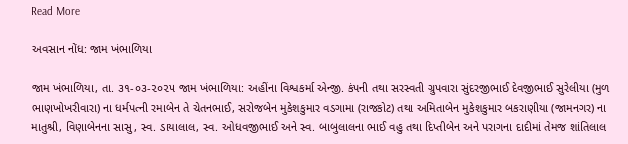Read More

અવસાન નોંધ: જામ ખંભાળિયા

જામ ખંભાળિયા, તા. ૩૧-૦૩-૨૦૨૫ જામ ખંભાળિયા: અહીંના વિશ્વકર્મા એન્જી. કંપની તથા સરસ્વતી ગ્રુપવારા સુંદરજીભાઈ દેવજીભાઈ સુરેલીયા (મુળ ભાણખોખરીવારા) ના ધર્મપત્ની રમાબેન તે ચેતનભાઈ, સરોજબેન મુકેશકુમાર વડગામા (રાજકોટ) તથા અમિતાબેન મુકેશકુમાર બકરાણીયા (જામનગર) ના માતુશ્રી, વિણાબેનના સાસુ, સ્વ. ડાયાલાલ, સ્વ. ઓધવજીભાઈ અને સ્વ. બાબુલાલના ભાઈ વહુ તથા દિપ્તીબેન અને પરાગના દાદીમાં તેમજ શાંતિલાલ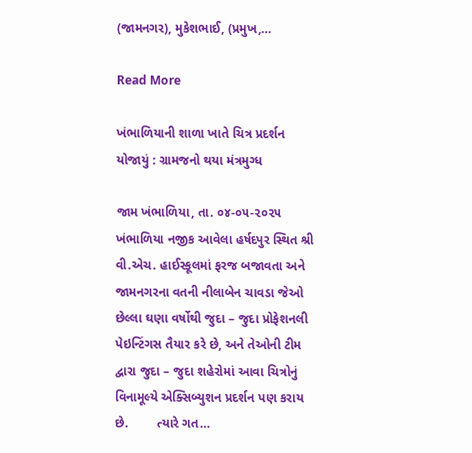(જામનગર), મુકેશભાઈ, (પ્રમુખ,…

Read More

ખંભાળિયાની શાળા ખાતે ચિત્ર પ્રદર્શન યોજાયું : ગ્રામજનો થયા મંત્રમુગ્ધ

જામ ખંભાળિયા, તા. ૦૪-૦૫-૨૦૨૫       ખંભાળિયા નજીક આવેલા હર્ષદપુર સ્થિત શ્રી વી.એચ. હાઈસ્કૂલમાં ફરજ બજાવતા અને જામનગરના વતની નીલાબેન ચાવડા જેઓ છેલ્લા ઘણા વર્ષોથી જુદા – જુદા પ્રોફેશનલી પેઇન્ટિંગસ તૈયાર કરે છે, અને તેઓની ટીમ દ્વારા જુદા – જુદા શહેરોમાં આવા ચિત્રોનું વિનામૂલ્યે એક્સિબ્યુશન પ્રદર્શન પણ કરાય છે.        ત્યારે ગત…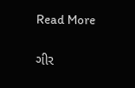Read More

ગીર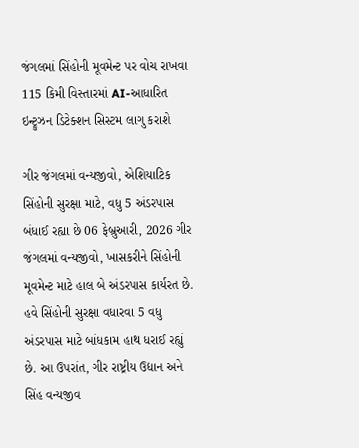જંગલમાં સિંહોની મૂવમેન્ટ પર વોચ રાખવા 115 કિમી વિસ્તારમાં AI-આધારિત ઇન્ટ્રુઝન ડિટેક્શન સિસ્ટમ લાગુ કરાશે

ગીર જંગલમાં વન્યજીવો, એશિયાટિક સિંહોની સુરક્ષા માટે, વધુ 5 અંડરપાસ બંધાઈ રહ્યા છે 06 ફેબ્રુઆરી, 2026 ગીર જંગલમાં વન્યજીવો, ખાસકરીને સિંહોની મૂવમેન્ટ માટે હાલ બે અંડરપાસ કાર્યરત છે. હવે સિંહોની સુરક્ષા વધારવા 5 વધુ અંડરપાસ માટે બાંધકામ હાથ ધરાઈ રહ્યું છે. આ ઉપરાંત, ગીર રાષ્ટ્રીય ઉદ્યાન અને સિંહ વન્યજીવ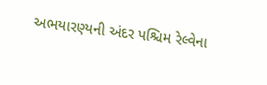અભયારણ્યની અંદર પશ્ચિમ રેલ્વેના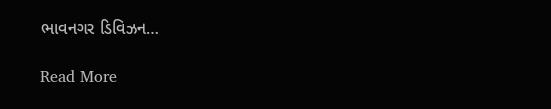ભાવનગર ડિવિઝન…

Read More